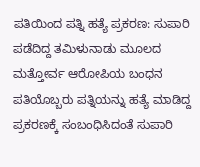ಪತಿಯಿಂದ ಪತ್ನಿ ಹತ್ಯೆ ಪ್ರಕರಣ: ಸುಪಾರಿ ಪಡೆದಿದ್ದ ತಮಿಳುನಾಡು ಮೂಲದ ಮತ್ತೋರ್ವ ಆರೋಪಿಯ ಬಂಧನ
ಪತಿಯೊಬ್ಬರು ಪತ್ನಿಯನ್ನು ಹತ್ಯೆ ಮಾಡಿದ್ದ ಪ್ರಕರಣಕ್ಕೆ ಸಂಬಂಧಿಸಿದಂತೆ ಸುಪಾರಿ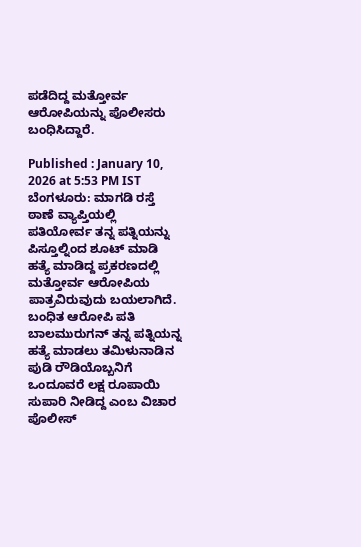ಪಡೆದಿದ್ದ ಮತ್ತೋರ್ವ ಆರೋಪಿಯನ್ನು ಪೊಲೀಸರು ಬಂಧಿಸಿದ್ದಾರೆ.

Published : January 10, 2026 at 5:53 PM IST
ಬೆಂಗಳೂರು: ಮಾಗಡಿ ರಸ್ತೆ ಠಾಣೆ ವ್ಯಾಪ್ತಿಯಲ್ಲಿ ಪತಿಯೋರ್ವ ತನ್ನ ಪತ್ನಿಯನ್ನು ಪಿಸ್ತೂಲ್ನಿಂದ ಶೂಟ್ ಮಾಡಿ ಹತ್ಯೆ ಮಾಡಿದ್ದ ಪ್ರಕರಣದಲ್ಲಿ ಮತ್ತೋರ್ವ ಆರೋಪಿಯ ಪಾತ್ರವಿರುವುದು ಬಯಲಾಗಿದೆ. ಬಂಧಿತ ಆರೋಪಿ ಪತಿ ಬಾಲಮುರುಗನ್ ತನ್ನ ಪತ್ನಿಯನ್ನ ಹತ್ಯೆ ಮಾಡಲು ತಮಿಳುನಾಡಿನ ಪುಡಿ ರೌಡಿಯೊಬ್ಬನಿಗೆ ಒಂದೂವರೆ ಲಕ್ಷ ರೂಪಾಯಿ ಸುಪಾರಿ ನೀಡಿದ್ದ ಎಂಬ ವಿಚಾರ ಪೊಲೀಸ್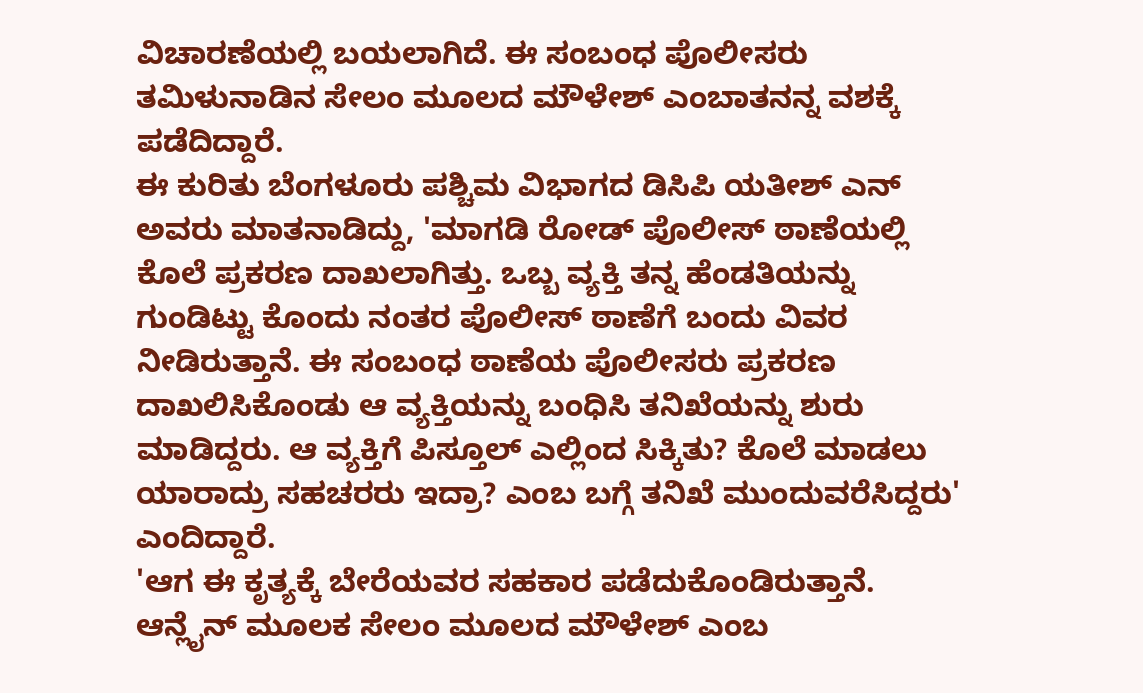ವಿಚಾರಣೆಯಲ್ಲಿ ಬಯಲಾಗಿದೆ. ಈ ಸಂಬಂಧ ಪೊಲೀಸರು ತಮಿಳುನಾಡಿನ ಸೇಲಂ ಮೂಲದ ಮೌಳೇಶ್ ಎಂಬಾತನನ್ನ ವಶಕ್ಕೆ ಪಡೆದಿದ್ದಾರೆ.
ಈ ಕುರಿತು ಬೆಂಗಳೂರು ಪಶ್ಚಿಮ ವಿಭಾಗದ ಡಿಸಿಪಿ ಯತೀಶ್ ಎನ್ ಅವರು ಮಾತನಾಡಿದ್ದು, 'ಮಾಗಡಿ ರೋಡ್ ಪೊಲೀಸ್ ಠಾಣೆಯಲ್ಲಿ ಕೊಲೆ ಪ್ರಕರಣ ದಾಖಲಾಗಿತ್ತು. ಒಬ್ಬ ವ್ಯಕ್ತಿ ತನ್ನ ಹೆಂಡತಿಯನ್ನು ಗುಂಡಿಟ್ಟು ಕೊಂದು ನಂತರ ಪೊಲೀಸ್ ಠಾಣೆಗೆ ಬಂದು ವಿವರ ನೀಡಿರುತ್ತಾನೆ. ಈ ಸಂಬಂಧ ಠಾಣೆಯ ಪೊಲೀಸರು ಪ್ರಕರಣ ದಾಖಲಿಸಿಕೊಂಡು ಆ ವ್ಯಕ್ತಿಯನ್ನು ಬಂಧಿಸಿ ತನಿಖೆಯನ್ನು ಶುರು ಮಾಡಿದ್ದರು. ಆ ವ್ಯಕ್ತಿಗೆ ಪಿಸ್ತೂಲ್ ಎಲ್ಲಿಂದ ಸಿಕ್ಕಿತು? ಕೊಲೆ ಮಾಡಲು ಯಾರಾದ್ರು ಸಹಚರರು ಇದ್ರಾ? ಎಂಬ ಬಗ್ಗೆ ತನಿಖೆ ಮುಂದುವರೆಸಿದ್ದರು' ಎಂದಿದ್ದಾರೆ.
'ಆಗ ಈ ಕೃತ್ಯಕ್ಕೆ ಬೇರೆಯವರ ಸಹಕಾರ ಪಡೆದುಕೊಂಡಿರುತ್ತಾನೆ. ಆನ್ಲೈನ್ ಮೂಲಕ ಸೇಲಂ ಮೂಲದ ಮೌಳೇಶ್ ಎಂಬ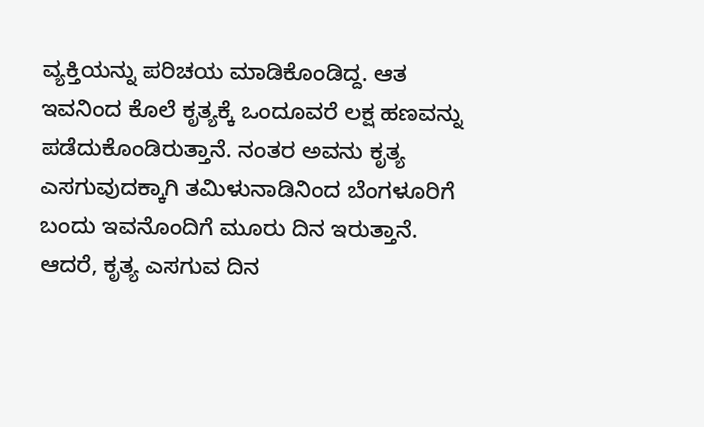ವ್ಯಕ್ತಿಯನ್ನು ಪರಿಚಯ ಮಾಡಿಕೊಂಡಿದ್ದ. ಆತ ಇವನಿಂದ ಕೊಲೆ ಕೃತ್ಯಕ್ಕೆ ಒಂದೂವರೆ ಲಕ್ಷ ಹಣವನ್ನು ಪಡೆದುಕೊಂಡಿರುತ್ತಾನೆ. ನಂತರ ಅವನು ಕೃತ್ಯ ಎಸಗುವುದಕ್ಕಾಗಿ ತಮಿಳುನಾಡಿನಿಂದ ಬೆಂಗಳೂರಿಗೆ ಬಂದು ಇವನೊಂದಿಗೆ ಮೂರು ದಿನ ಇರುತ್ತಾನೆ. ಆದರೆ, ಕೃತ್ಯ ಎಸಗುವ ದಿನ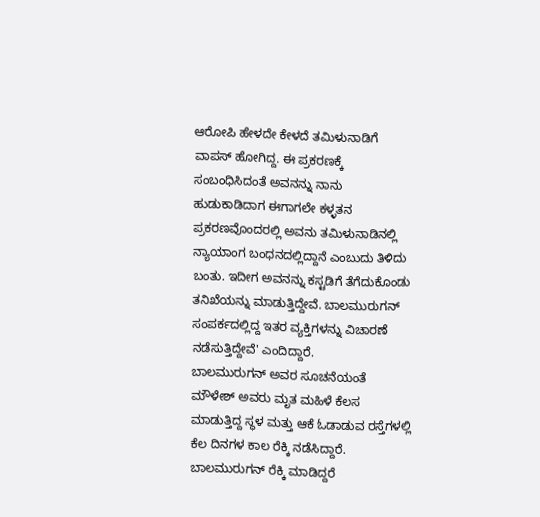ಆರೋಪಿ ಹೇಳದೇ ಕೇಳದೆ ತಮಿಳುನಾಡಿಗೆ ವಾಪಸ್ ಹೋಗಿದ್ದ. ಈ ಪ್ರಕರಣಕ್ಕೆ ಸಂಬಂಧಿಸಿದಂತೆ ಅವನನ್ನು ನಾನು ಹುಡುಕಾಡಿದಾಗ ಈಗಾಗಲೇ ಕಳ್ಳತನ ಪ್ರಕರಣವೊಂದರಲ್ಲಿ ಅವನು ತಮಿಳುನಾಡಿನಲ್ಲಿ ನ್ಯಾಯಾಂಗ ಬಂಧನದಲ್ಲಿದ್ದಾನೆ ಎಂಬುದು ತಿಳಿದು ಬಂತು. ಇದೀಗ ಅವನನ್ನು ಕಸ್ಟಡಿಗೆ ತೆಗೆದುಕೊಂಡು ತನಿಖೆಯನ್ನು ಮಾಡುತ್ತಿದ್ದೇವೆ. ಬಾಲಮುರುಗನ್ ಸಂಪರ್ಕದಲ್ಲಿದ್ದ ಇತರ ವ್ಯಕ್ತಿಗಳನ್ನು ವಿಚಾರಣೆ ನಡೆಸುತ್ತಿದ್ದೇವೆ' ಎಂದಿದ್ದಾರೆ.
ಬಾಲಮುರುಗನ್ ಅವರ ಸೂಚನೆಯಂತೆ ಮೌಳೇಶ್ ಅವರು ಮೃತ ಮಹಿಳೆ ಕೆಲಸ ಮಾಡುತ್ತಿದ್ದ ಸ್ಥಳ ಮತ್ತು ಆಕೆ ಓಡಾಡುವ ರಸ್ತೆಗಳಲ್ಲಿ ಕೆಲ ದಿನಗಳ ಕಾಲ ರೆಕ್ಕಿ ನಡೆಸಿದ್ದಾರೆ. ಬಾಲಮುರುಗನ್ ರೆಕ್ಕಿ ಮಾಡಿದ್ದರೆ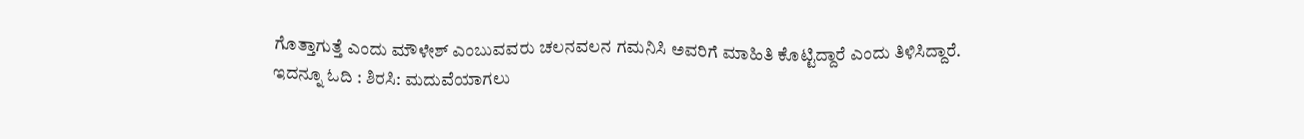ಗೊತ್ತಾಗುತ್ತೆ ಎಂದು ಮೌಳೇಶ್ ಎಂಬುವವರು ಚಲನವಲನ ಗಮನಿಸಿ ಅವರಿಗೆ ಮಾಹಿತಿ ಕೊಟ್ಟಿದ್ದಾರೆ ಎಂದು ತಿಳಿಸಿದ್ದಾರೆ.
ಇದನ್ನೂ ಓದಿ : ಶಿರಸಿ: ಮದುವೆಯಾಗಲು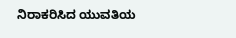ನಿರಾಕರಿಸಿದ ಯುವತಿಯ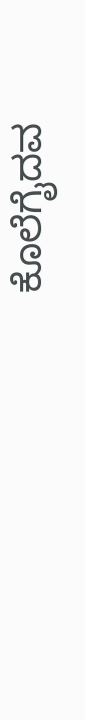ಕೊಲೆಗೈದವ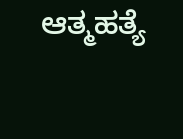ಆತ್ಮಹತ್ಯೆ